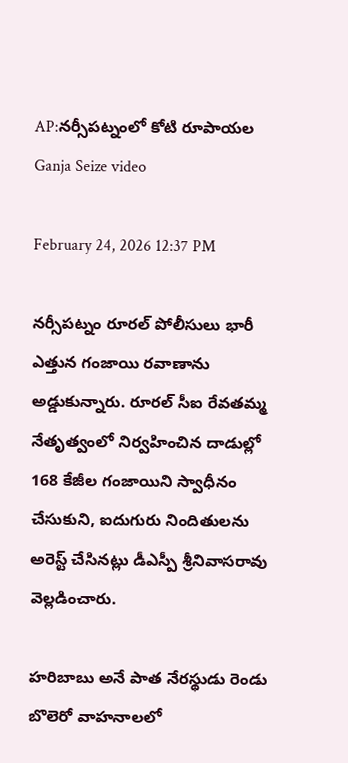AP:నర్సీపట్నంలో కోటి రూపాయల Ganja Seize video

February 24, 2026 12:37 PM

నర్సీపట్నం రూరల్ పోలీసులు భారీ ఎత్తున గంజాయి రవాణాను అడ్డుకున్నారు. రూరల్ సీఐ రేవతమ్మ నేతృత్వంలో నిర్వహించిన దాడుల్లో 168 కేజీల గంజాయిని స్వాధీనం చేసుకుని, ఐదుగురు నిందితులను అరెస్ట్ చేసినట్లు డీఎస్పీ శ్రీనివాసరావు వెల్లడించారు.

హరిబాబు అనే పాత నేరస్థుడు రెండు బొలెరో వాహనాలలో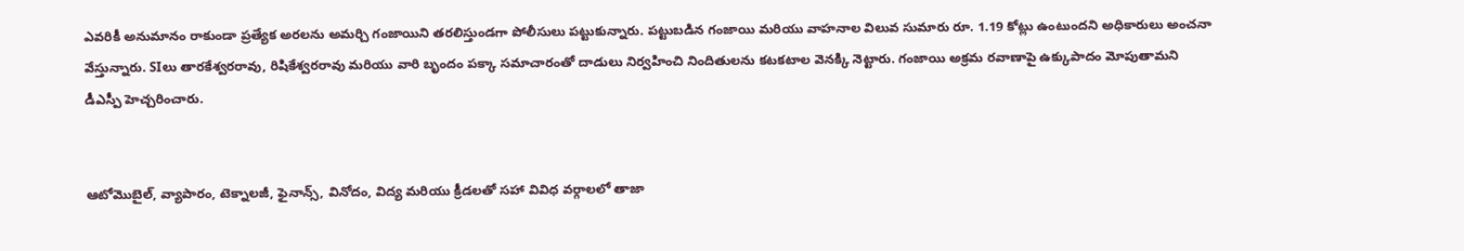ఎవరికీ అనుమానం రాకుండా ప్రత్యేక అరలను అమర్చి గంజాయిని తరలిస్తుండగా పోలీసులు పట్టుకున్నారు. పట్టుబడిన గంజాయి మరియు వాహనాల విలువ సుమారు రూ. 1.19 కోట్లు ఉంటుందని అధికారులు అంచనా వేస్తున్నారు. SIలు తారకేశ్వరరావు, రిషికేశ్వరరావు మరియు వారి బృందం పక్కా సమాచారంతో దాడులు నిర్వహించి నిందితులను కటకటాల వెనక్కి నెట్టారు. గంజాయి అక్రమ రవాణాపై ఉక్కుపాదం మోపుతామని డీఎస్పీ హెచ్చరించారు.


ఆటోమొబైల్, వ్యాపారం, టెక్నాలజీ, ఫైనాన్స్, వినోదం, విద్య మరియు క్రీడలతో సహా వివిధ వర్గాలలో తాజా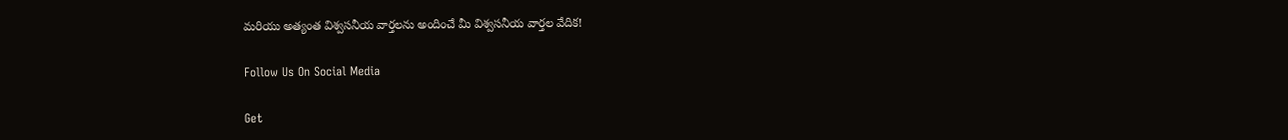మరియు అత్యంత విశ్వసనీయ వార్తలను అందించే మీ విశ్వసనీయ వార్తల వేదిక!

Follow Us On Social Media

Get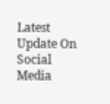Latest Update On Social Media